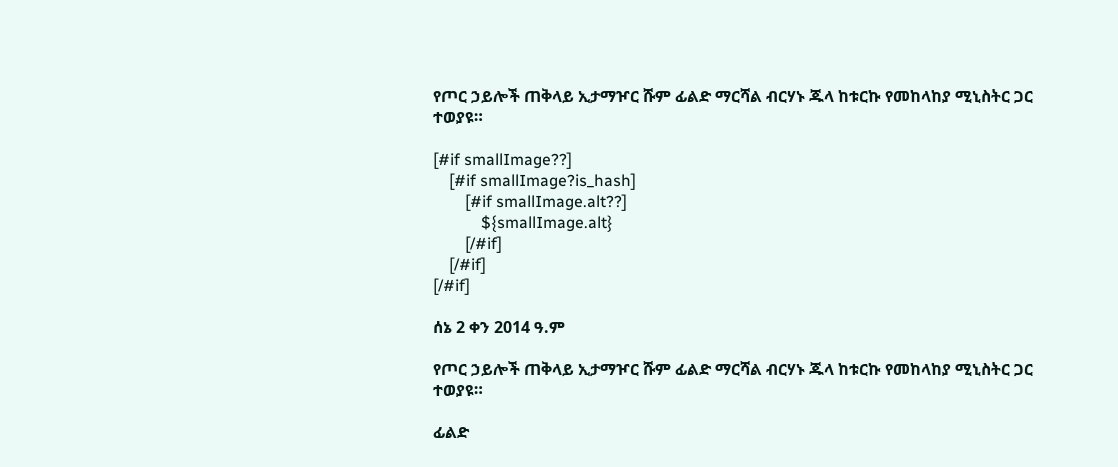የጦር ኃይሎች ጠቅላይ ኢታማዦር ሹም ፊልድ ማርሻል ብርሃኑ ጁላ ከቱርኩ የመከላከያ ሚኒስትር ጋር ተወያዩ።

[#if smallImage??]
    [#if smallImage?is_hash]
        [#if smallImage.alt??]
            ${smallImage.alt}
        [/#if]
    [/#if]
[/#if]

ሰኔ 2 ቀን 2014 ዓ.ም

የጦር ኃይሎች ጠቅላይ ኢታማዦር ሹም ፊልድ ማርሻል ብርሃኑ ጁላ ከቱርኩ የመከላከያ ሚኒስትር ጋር ተወያዩ።

ፊልድ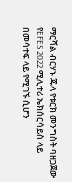ማርሻል ብርሃኑ ጁላ የቱርክ መንግስት ባዘጋጀው የEFES 2022 ሚሊተሪ ኤክሰርሳይስ ላይ በመሳተፍ ላይ የሚገኙ ሲሆን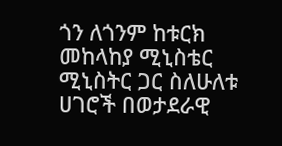ጎን ለጎንም ከቱርክ መከላከያ ሚኒስቴር ሚኒስትር ጋር ስለሁለቱ ሀገሮች በወታደራዊ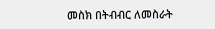መስክ በትብብር ለመስራት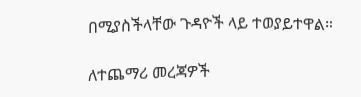በሚያስችላቸው ጉዳዮች ላይ ተወያይተዋል።

ለተጨማሪ መረጃዎች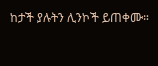ከታች ያሉትን ሊንኮች ይጠቀሙ።